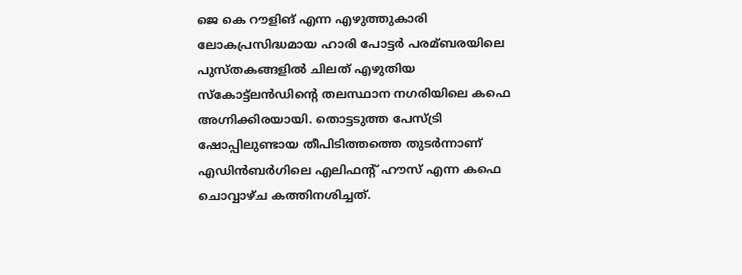ജെ കെ റൗളിങ് എന്ന എഴുത്തുകാരി ലോകപ്രസിദ്ധമായ ഹാരി പോട്ടര്‍ പരമ്ബരയിലെ പുസ്തകങ്ങളില്‍ ചിലത് എഴുതിയ സ്കോട്ട്ലന്‍ഡിന്റെ തലസ്ഥാന നഗരിയിലെ കഫെ അഗ്നിക്കിരയായി. തൊട്ടടുത്ത പേസ്ട്രി ഷോപ്പിലുണ്ടായ തീപിടിത്തത്തെ തുടര്‍ന്നാണ് എഡിന്‍ബര്‍ഗിലെ എലിഫന്റ് ഹൗസ് എന്ന കഫെ ചൊവ്വാഴ്ച കത്തിനശിച്ചത്.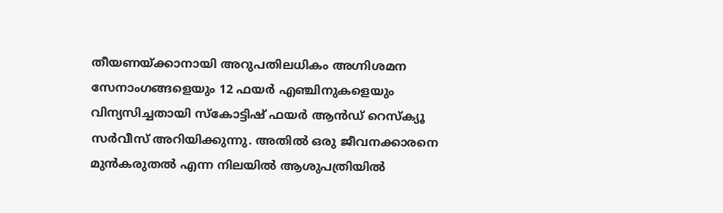തീയണയ്ക്കാനായി അറുപതിലധികം അഗ്നിശമന സേനാംഗങ്ങളെയും 12 ഫയര്‍ എഞ്ചിനുകളെയും വിന്യസിച്ചതായി സ്‌കോട്ടിഷ് ഫയര്‍ ആന്‍ഡ് റെസ്ക്യൂ സര്‍വീസ് അറിയിക്കുന്നു. അതില്‍ ഒരു ജീവനക്കാരനെ മുന്‍കരുതല്‍ എന്ന നിലയില്‍ ആശുപത്രിയില്‍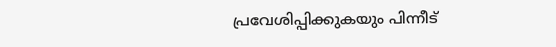പ്രവേശിപ്പിക്കുകയും പിന്നീട്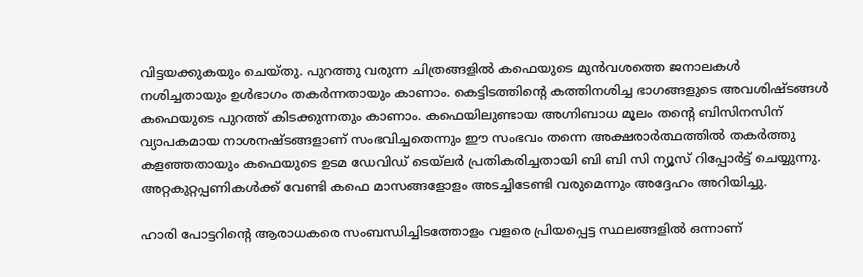വിട്ടയക്കുകയും ചെയ്തു. പുറത്തു വരുന്ന ചിത്രങ്ങളില്‍ കഫെയുടെ മുന്‍വശത്തെ ജനാലകള്‍ നശിച്ചതായും ഉള്‍ഭാഗം തകര്‍ന്നതായും കാണാം. കെട്ടിടത്തിന്റെ കത്തിനശിച്ച ഭാഗങ്ങളുടെ അവശിഷ്ടങ്ങള്‍ കഫെയുടെ പുറത്ത് കിടക്കുന്നതും കാണാം. കഫെയിലുണ്ടായ അഗ്നിബാധ മൂലം തന്റെ ബിസിനസിന് വ്യാപകമായ നാശനഷ്ടങ്ങളാണ് സംഭവിച്ചതെന്നും ഈ സംഭവം തന്നെ അക്ഷരാര്‍ത്ഥത്തില്‍ തകര്‍ത്തു കളഞ്ഞതായും കഫെയുടെ ഉടമ ഡേവിഡ് ടെയ്‌ലര്‍ പ്രതികരിച്ചതായി ബി ബി സി ന്യൂസ് റിപ്പോര്‍ട്ട് ചെയ്യുന്നു. അറ്റകുറ്റപ്പണികള്‍ക്ക് വേണ്ടി കഫെ മാസങ്ങളോളം അടച്ചിടേണ്ടി വരുമെന്നും അദ്ദേഹം അറിയിച്ചു.

ഹാരി പോട്ടറിന്റെ ആരാധകരെ സംബന്ധിച്ചിടത്തോളം വളരെ പ്രിയപ്പെട്ട സ്ഥലങ്ങളില്‍ ഒന്നാണ്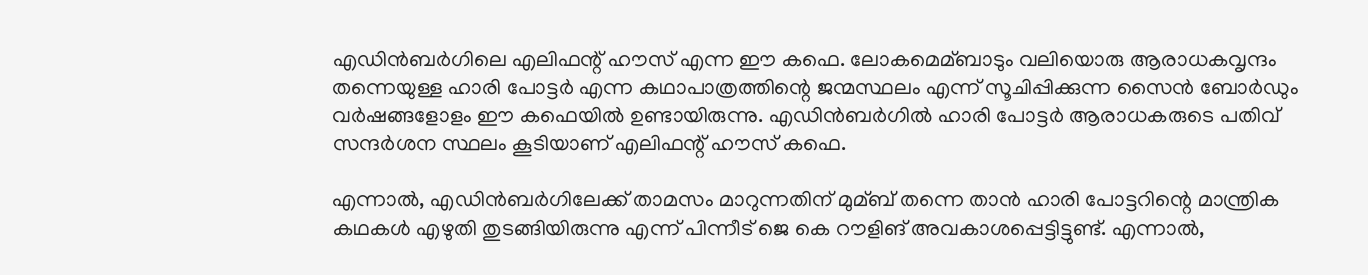എഡിന്‍ബര്‍ഗിലെ എലിഫന്റ് ഹൗസ് എന്ന ഈ കഫെ. ലോകമെമ്ബാടും വലിയൊരു ആരാധകവൃന്ദം തന്നെയുള്ള ഹാരി പോട്ടര്‍ എന്ന കഥാപാത്രത്തിന്റെ ജന്മസ്ഥലം എന്ന് സൂചിപ്പിക്കുന്ന സൈന്‍ ബോര്‍ഡും വര്‍ഷങ്ങളോളം ഈ കഫെയില്‍ ഉണ്ടായിരുന്നു. എഡിന്‍ബര്‍ഗില്‍ ഹാരി പോട്ടര്‍ ആരാധകരുടെ പതിവ് സന്ദര്‍ശന സ്ഥലം കൂടിയാണ് എലിഫന്റ് ഹൗസ് കഫെ.

എന്നാല്‍, എഡിന്‍ബര്‍ഗിലേക്ക് താമസം മാറുന്നതിന് മുമ്ബ് തന്നെ താന്‍ ഹാരി പോട്ടറിന്റെ മാന്ത്രിക കഥകള്‍ എഴുതി തുടങ്ങിയിരുന്നു എന്ന് പിന്നീട് ജെ കെ റൗളിങ് അവകാശപ്പെട്ടിട്ടുണ്ട്. എന്നാല്‍,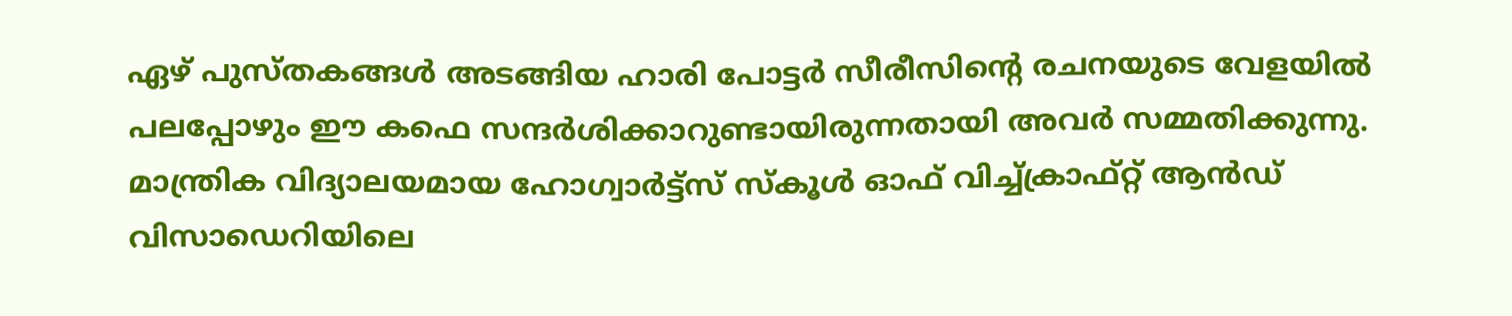ഏഴ് പുസ്തകങ്ങള്‍ അടങ്ങിയ ഹാരി പോട്ടര്‍ സീരീസിന്റെ രചനയുടെ വേളയില്‍ പലപ്പോഴും ഈ കഫെ സന്ദര്‍ശിക്കാറുണ്ടായിരുന്നതായി അവര്‍ സമ്മതിക്കുന്നു. മാന്ത്രിക വിദ്യാലയമായ ഹോഗ്വാര്‍ട്ട്സ് സ്കൂള്‍ ഓഫ് വിച്ച്‌ക്രാഫ്റ്റ് ആന്‍ഡ് വിസാഡെറിയിലെ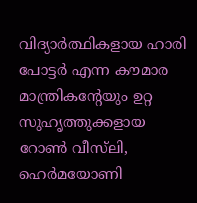വിദ്യാര്‍ത്ഥികളായ ഹാരി പോട്ടര്‍ എന്ന കൗമാര മാന്ത്രികന്റേയും ഉറ്റ സുഹൃത്തുക്കളായ റോണ്‍ വീസ്‌ലി, ഹെര്‍മയോണി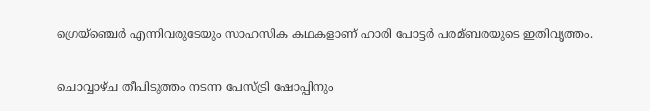ഗ്രെയ്‌ഞ്ചെര്‍ എന്നിവരുടേയും സാഹസിക കഥകളാണ് ഹാരി പോട്ടര്‍ പരമ്ബരയുടെ ഇതിവൃത്തം.

ചൊവ്വാഴ്ച തീപിടുത്തം നടന്ന പേസ്ട്രി ഷോപ്പിനും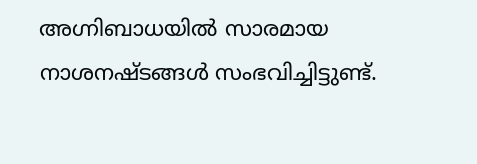അഗ്നിബാധയില്‍ സാരമായ നാശനഷ്ടങ്ങള്‍ സംഭവിച്ചിട്ടുണ്ട്.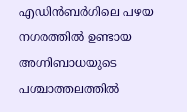എഡിന്‍ബര്‍ഗിലെ പഴയ നഗരത്തില്‍ ഉണ്ടായ അഗ്നിബാധയുടെ പശ്ചാത്തലത്തില്‍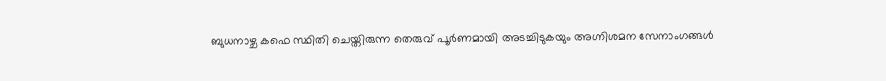ബുധനാഴ്ച കഫെ സ്ഥിതി ചെയ്തിരുന്ന തെരുവ് പൂര്‍ണമായി അടച്ചിടുകയും അഗ്നിശമന സേനാംഗങ്ങള്‍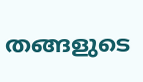തങ്ങളുടെ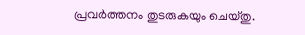പ്രവര്‍ത്തനം തുടരുകയും ചെയ്തു.